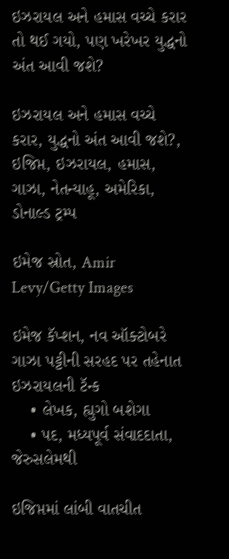ઇઝરાયલ અને હમાસ વચ્ચે કરાર તો થઈ ગયો, પણ ખરેખર યુદ્ધનો અંત આવી જશે?

ઇઝરાયલ અને હમાસ વચ્ચે કરાર, યુદ્ધનો અંત આવી જશે?, ઇજિપ્ત, ઇઝરાયલ, હમાસ, ગાઝા, નેતન્યાહૂ, અમેરિકા, ડોનાલ્ડ ટ્રમ્પ

ઇમેજ સ્રોત, Amir Levy/Getty Images

ઇમેજ કૅપ્શન, નવ ઑક્ટોબરે ગાઝા પટ્ટીની સરહદ પર તહેનાત ઇઝરાયલની ટૅન્ક
    • લેખક, હ્યુગો બશેગા
    • પદ, મધ્યપૂર્વ સંવાદદાતા, જેરુસલેમથી

ઇજિપ્તમાં લાંબી વાતચીત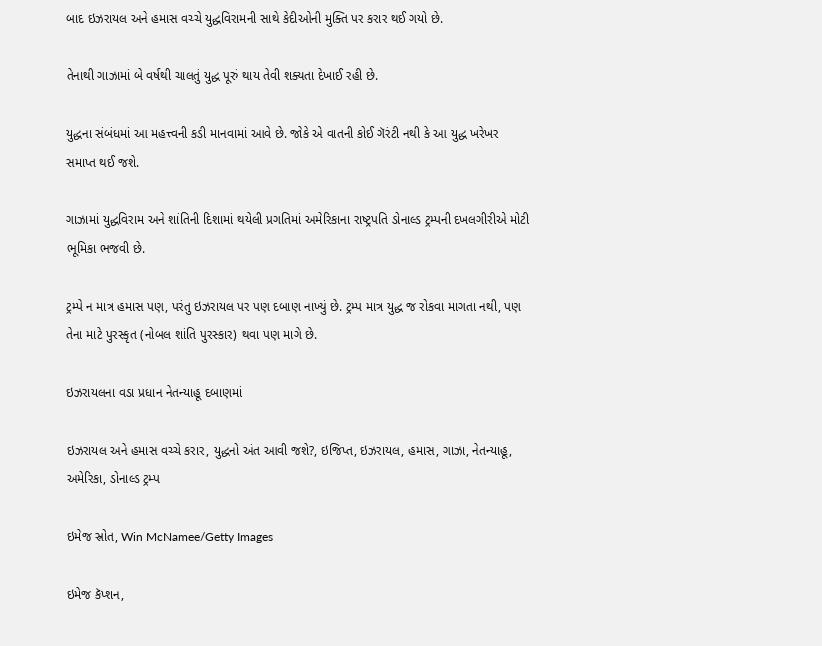બાદ ઇઝરાયલ અને હમાસ વચ્ચે યુદ્ધવિરામની સાથે કેદીઓની મુક્તિ પર કરાર થઈ ગયો છે.

તેનાથી ગાઝામાં બે વર્ષથી ચાલતું યુદ્ધ પૂરું થાય તેવી શક્યતા દેખાઈ રહી છે.

યુદ્ધના સંબંધમાં આ મહત્ત્વની કડી માનવામાં આવે છે. જોકે એ વાતની કોઈ ગૅરંટી નથી કે આ યુદ્ધ ખરેખર સમાપ્ત થઈ જશે.

ગાઝામાં યુદ્ધવિરામ અને શાંતિની દિશામાં થયેલી પ્રગતિમાં અમેરિકાના રાષ્ટ્રપતિ ડોનાલ્ડ ટ્રમ્પની દખલગીરીએ મોટી ભૂમિકા ભજવી છે.

ટ્રમ્પે ન માત્ર હમાસ પણ, પરંતુ ઇઝરાયલ પર પણ દબાણ નાખ્યું છે. ટ્રમ્પ માત્ર યુદ્ધ જ રોકવા માગતા નથી, પણ તેના માટે પુરસ્કૃત (નોબલ શાંતિ પુરસ્કાર) થવા પણ માગે છે.

ઇઝરાયલના વડા પ્રધાન નેતન્યાહૂ દબાણમાં

ઇઝરાયલ અને હમાસ વચ્ચે કરાર, યુદ્ધનો અંત આવી જશે?, ઇજિપ્ત, ઇઝરાયલ, હમાસ, ગાઝા, નેતન્યાહૂ, અમેરિકા, ડોનાલ્ડ ટ્રમ્પ

ઇમેજ સ્રોત, Win McNamee/Getty Images

ઇમેજ કૅપ્શન,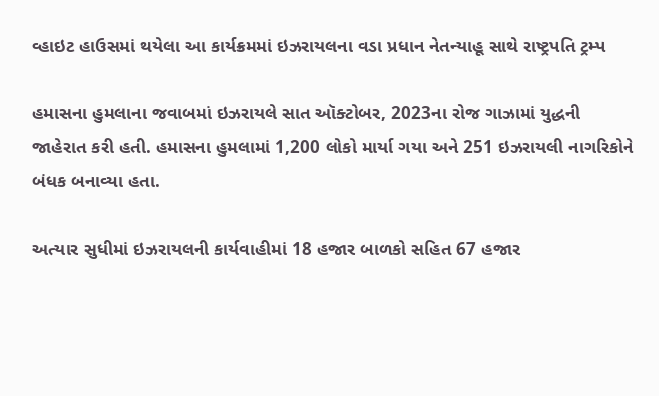વ્હાઇટ હાઉસમાં થયેલા આ કાર્યક્રમમાં ઇઝરાયલના વડા પ્રધાન નેતન્યાહૂ સાથે રાષ્ટ્રપતિ ટ્રમ્પ

હમાસના હુમલાના જવાબમાં ઇઝરાયલે સાત ઑક્ટોબર, 2023ના રોજ ગાઝામાં યુદ્ધની જાહેરાત કરી હતી. હમાસના હુમલામાં 1,200 લોકો માર્યા ગયા અને 251 ઇઝરાયલી નાગરિકોને બંધક બનાવ્યા હતા.

અત્યાર સુધીમાં ઇઝરાયલની કાર્યવાહીમાં 18 હજાર બાળકો સહિત 67 હજાર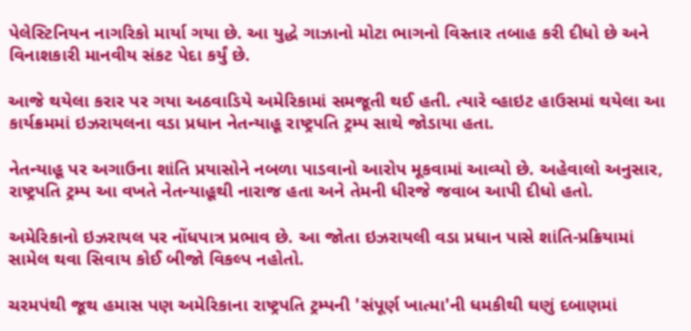પેલેસ્ટિનિયન નાગરિકો માર્યા ગયા છે. આ યુદ્ધે ગાઝાનો મોટા ભાગનો વિસ્તાર તબાહ કરી દીધો છે અને વિનાશકારી માનવીય સંકટ પેદા કર્યું છે.

આજે થયેલા કરાર પર ગયા અઠવાડિયે અમેરિકામાં સમજૂતી થઈ હતી. ત્યારે વ્હાઇટ હાઉસમાં થયેલા આ કાર્યક્રમમાં ઇઝરાયલના વડા પ્રધાન નેતન્યાહૂ રાષ્ટ્રપતિ ટ્રમ્પ સાથે જોડાયા હતા.

નેતન્યાહૂ પર અગાઉના શાંતિ પ્રયાસોને નબળા પાડવાનો આરોપ મૂકવામાં આવ્યો છે. અહેવાલો અનુસાર, રાષ્ટ્રપતિ ટ્રમ્પ આ વખતે નેતન્યાહૂથી નારાજ હતા અને તેમની ધીરજે જવાબ આપી દીધો હતો.

અમેરિકાનો ઇઝરાયલ પર નોંધપાત્ર પ્રભાવ છે. આ જોતા ઇઝરાયલી વડા પ્રધાન પાસે શાંતિ-પ્રક્રિયામાં સામેલ થવા સિવાય કોઈ બીજો વિકલ્પ નહોતો.

ચરમપંથી જૂથ હમાસ પણ અમેરિકાના રાષ્ટ્રપતિ ટ્રમ્પની 'સંપૂર્ણ ખાત્મા'ની ધમકીથી ઘણું દબાણમાં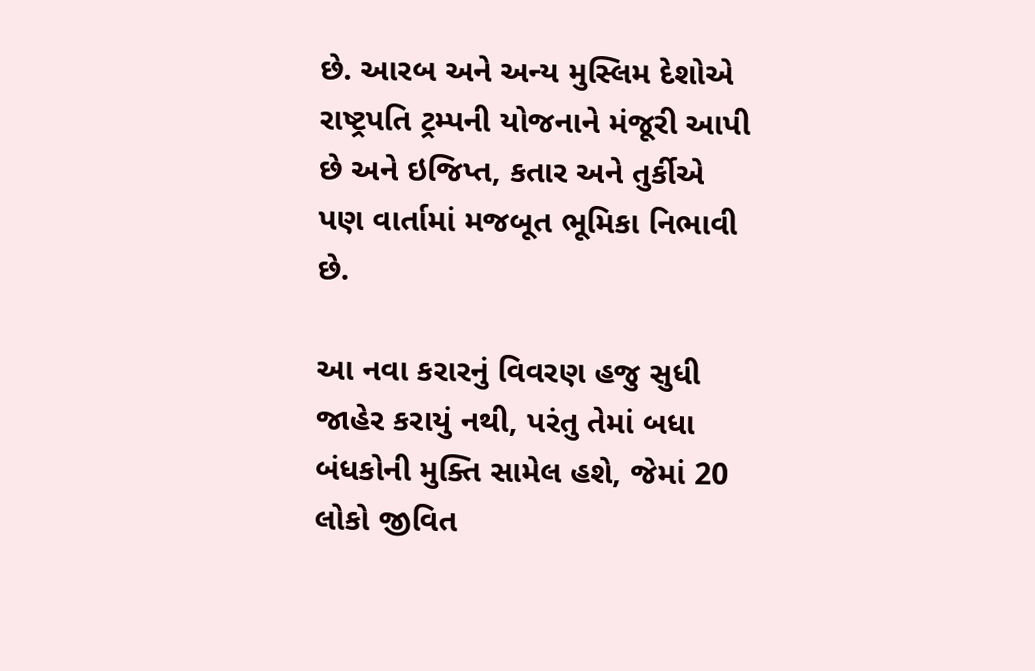છે. આરબ અને અન્ય મુસ્લિમ દેશોએ રાષ્ટ્રપતિ ટ્રમ્પની યોજનાને મંજૂરી આપી છે અને ઇજિપ્ત, કતાર અને તુર્કીએ પણ વાર્તામાં મજબૂત ભૂમિકા નિભાવી છે.

આ નવા કરારનું વિવરણ હજુ સુધી જાહેર કરાયું નથી, પરંતુ તેમાં બધા બંધકોની મુક્તિ સામેલ હશે, જેમાં 20 લોકો જીવિત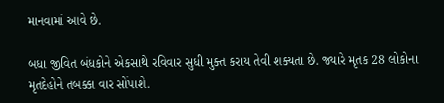માનવામાં આવે છે.

બધા જીવિત બંધકોને એકસાથે રવિવાર સુધી મુક્ત કરાય તેવી શક્યતા છે. જ્યારે મૃતક 28 લોકોના મૃતદેહોને તબક્કા વાર સોંપાશે.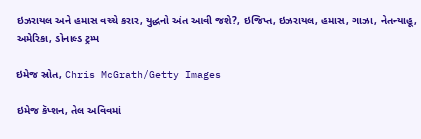ઇઝરાયલ અને હમાસ વચ્ચે કરાર, યુદ્ધનો અંત આવી જશે?, ઇજિપ્ત, ઇઝરાયલ, હમાસ, ગાઝા, નેતન્યાહૂ, અમેરિકા, ડોનાલ્ડ ટ્રમ્પ

ઇમેજ સ્રોત, Chris McGrath/Getty Images

ઇમેજ કૅપ્શન, તેલ અવિવમાં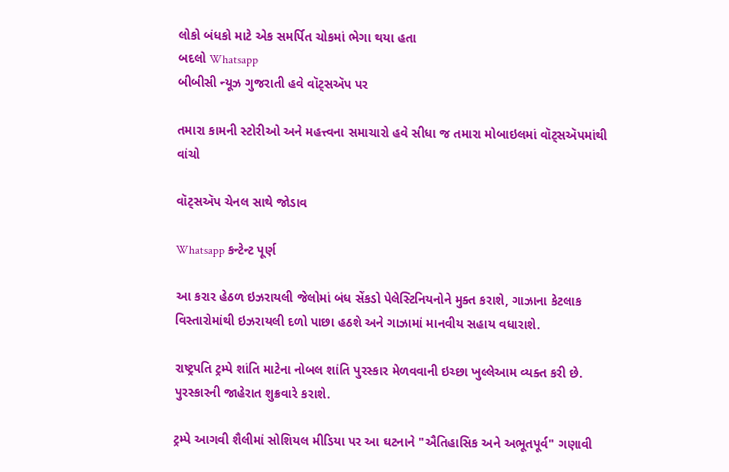લોકો બંધકો માટે એક સમર્પિત ચોકમાં ભેગા થયા હતા
બદલો Whatsapp
બીબીસી ન્યૂઝ ગુજરાતી હવે વૉટ્સઍપ પર

તમારા કામની સ્ટોરીઓ અને મહત્ત્વના સમાચારો હવે સીધા જ તમારા મોબાઇલમાં વૉટ્સઍપમાંથી વાંચો

વૉટ્સઍપ ચેનલ સાથે જોડાવ

Whatsapp કન્ટેન્ટ પૂર્ણ

આ કરાર હેઠળ ઇઝરાયલી જેલોમાં બંધ સેંકડો પેલેસ્ટિનિયનોને મુક્ત કરાશે, ગાઝાના કેટલાક વિસ્તારોમાંથી ઇઝરાયલી દળો પાછા હઠશે અને ગાઝામાં માનવીય સહાય વધારાશે.

રાષ્ટ્રપતિ ટ્રમ્પે શાંતિ માટેના નોબલ શાંતિ પુરસ્કાર મેળવવાની ઇચ્છા ખુલ્લેઆમ વ્યક્ત કરી છે. પુરસ્કારની જાહેરાત શુક્રવારે કરાશે.

ટ્રમ્પે આગવી શૈલીમાં સોશિયલ મીડિયા પર આ ઘટનાને "ઐતિહાસિક અને અભૂતપૂર્વ" ગણાવી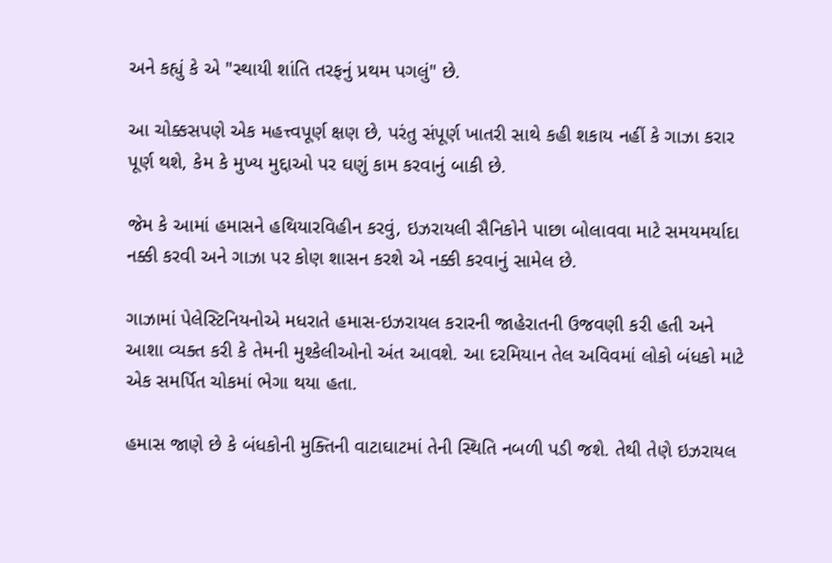અને કહ્યું કે એ "સ્થાયી શાંતિ તરફનું પ્રથમ પગલું" છે.

આ ચોક્કસપણે એક મહત્ત્વપૂર્ણ ક્ષણ છે, પરંતુ સંપૂર્ણ ખાતરી સાથે કહી શકાય નહીં કે ગાઝા કરાર પૂર્ણ થશે, કેમ કે મુખ્ય મુદ્દાઓ પર ઘણું કામ કરવાનું બાકી છે.

જેમ કે આમાં હમાસને હથિયારવિહીન કરવું, ઇઝરાયલી સૈનિકોને પાછા બોલાવવા માટે સમયમર્યાદા નક્કી કરવી અને ગાઝા પર કોણ શાસન કરશે એ નક્કી કરવાનું સામેલ છે.

ગાઝામાં પેલેસ્ટિનિયનોએ મધરાતે હમાસ-ઇઝરાયલ કરારની જાહેરાતની ઉજવણી કરી હતી અને આશા વ્યક્ત કરી કે તેમની મુશ્કેલીઓનો અંત આવશે. આ દરમિયાન તેલ અવિવમાં લોકો બંધકો માટે એક સમર્પિત ચોકમાં ભેગા થયા હતા.

હમાસ જાણે છે કે બંધકોની મુક્તિની વાટાઘાટમાં તેની સ્થિતિ નબળી પડી જશે. તેથી તેણે ઇઝરાયલ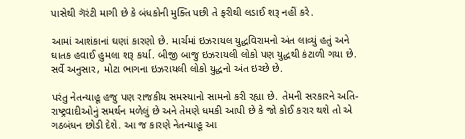પાસેથી ગૅરંટી માગી છે કે બંધકોની મુક્તિ પછી તે ફરીથી લડાઈ શરૂ નહીં કરે.

આમાં આશંકાનાં ઘણાં કારણો છે. માર્ચમાં ઇઝરાયલ યુદ્ધવિરામનો અંત લાવ્યું હતું અને ઘાતક હવાઈ હુમલા શરૂ કર્યા. બીજી બાજુ ઇઝરાયલી લોકો પણ યુદ્ધથી કંટાળી ગયા છે. સર્વે અનુસાર, મોટા ભાગના ઇઝરાયલી લોકો યુદ્ધનો અંત ઇચ્છે છે.

પરંતુ નેતન્યાહૂ હજુ પણ રાજકીય સમસ્યાનો સામનો કરી રહ્યા છે. તેમની સરકારને અતિ-રાષ્ટ્રવાદીઓનું સમર્થન મળેલું છે અને તેમણે ધમકી આપી છે કે જો કોઈ કરાર થશે તો એ ગઠબંધન છોડી દેશે. આ જ કારણે નેતન્યાહૂ આ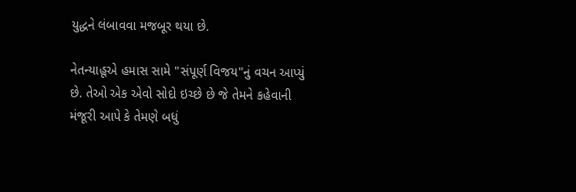યુદ્ધને લંબાવવા મજબૂર થયા છે.

નેતન્યાહૂએ હમાસ સામે "સંપૂર્ણ વિજય"નું વચન આપ્યું છે. તેઓ એક એવો સોદો ઇચ્છે છે જે તેમને કહેવાની મંજૂરી આપે કે તેમણે બધું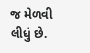જ મેળવી લીધું છે.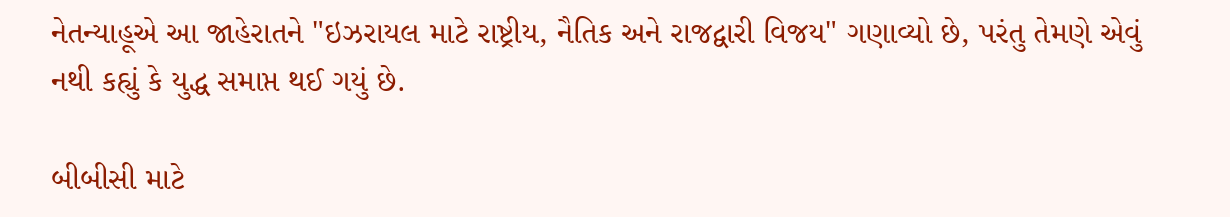નેતન્યાહૂએ આ જાહેરાતને "ઇઝરાયલ માટે રાષ્ટ્રીય, નૈતિક અને રાજદ્વારી વિજય" ગણાવ્યો છે, પરંતુ તેમણે એવું નથી કહ્યું કે યુદ્ધ સમાપ્ત થઈ ગયું છે.

બીબીસી માટે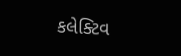કલેક્ટિવ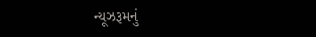ન્યૂઝરૂમનું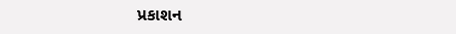પ્રકાશન